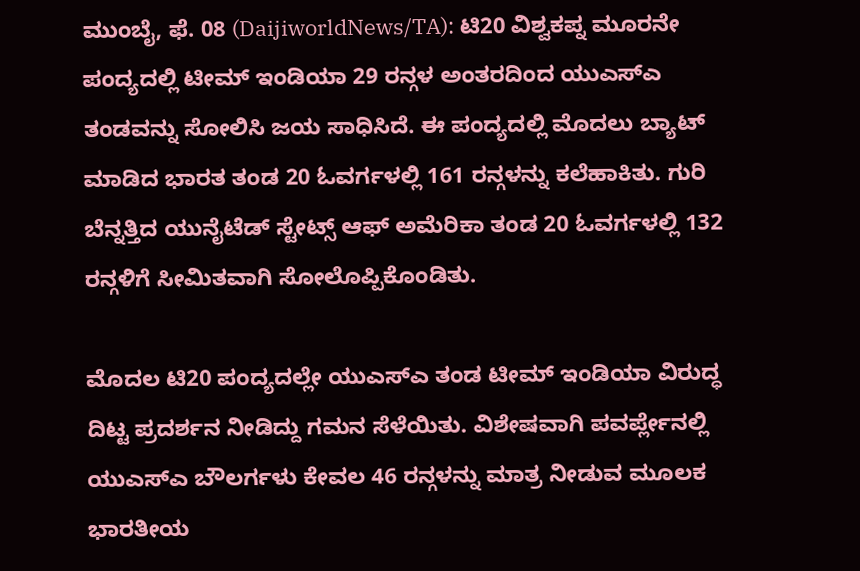ಮುಂಬೈ, ಫೆ. 08 (DaijiworldNews/TA): ಟಿ20 ವಿಶ್ವಕಪ್ನ ಮೂರನೇ ಪಂದ್ಯದಲ್ಲಿ ಟೀಮ್ ಇಂಡಿಯಾ 29 ರನ್ಗಳ ಅಂತರದಿಂದ ಯುಎಸ್ಎ ತಂಡವನ್ನು ಸೋಲಿಸಿ ಜಯ ಸಾಧಿಸಿದೆ. ಈ ಪಂದ್ಯದಲ್ಲಿ ಮೊದಲು ಬ್ಯಾಟ್ ಮಾಡಿದ ಭಾರತ ತಂಡ 20 ಓವರ್ಗಳಲ್ಲಿ 161 ರನ್ಗಳನ್ನು ಕಲೆಹಾಕಿತು. ಗುರಿ ಬೆನ್ನತ್ತಿದ ಯುನೈಟೆಡ್ ಸ್ಟೇಟ್ಸ್ ಆಫ್ ಅಮೆರಿಕಾ ತಂಡ 20 ಓವರ್ಗಳಲ್ಲಿ 132 ರನ್ಗಳಿಗೆ ಸೀಮಿತವಾಗಿ ಸೋಲೊಪ್ಪಿಕೊಂಡಿತು.

ಮೊದಲ ಟಿ20 ಪಂದ್ಯದಲ್ಲೇ ಯುಎಸ್ಎ ತಂಡ ಟೀಮ್ ಇಂಡಿಯಾ ವಿರುದ್ಧ ದಿಟ್ಟ ಪ್ರದರ್ಶನ ನೀಡಿದ್ದು ಗಮನ ಸೆಳೆಯಿತು. ವಿಶೇಷವಾಗಿ ಪವರ್ಪ್ಲೇನಲ್ಲಿ ಯುಎಸ್ಎ ಬೌಲರ್ಗಳು ಕೇವಲ 46 ರನ್ಗಳನ್ನು ಮಾತ್ರ ನೀಡುವ ಮೂಲಕ ಭಾರತೀಯ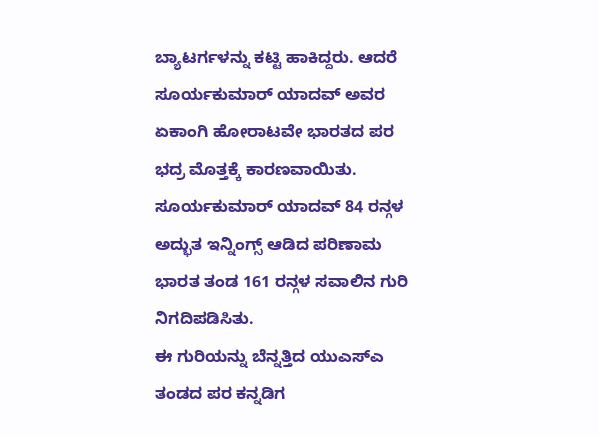ಬ್ಯಾಟರ್ಗಳನ್ನು ಕಟ್ಟಿ ಹಾಕಿದ್ದರು. ಆದರೆ ಸೂರ್ಯಕುಮಾರ್ ಯಾದವ್ ಅವರ ಏಕಾಂಗಿ ಹೋರಾಟವೇ ಭಾರತದ ಪರ ಭದ್ರ ಮೊತ್ತಕ್ಕೆ ಕಾರಣವಾಯಿತು. ಸೂರ್ಯಕುಮಾರ್ ಯಾದವ್ 84 ರನ್ಗಳ ಅದ್ಭುತ ಇನ್ನಿಂಗ್ಸ್ ಆಡಿದ ಪರಿಣಾಮ ಭಾರತ ತಂಡ 161 ರನ್ಗಳ ಸವಾಲಿನ ಗುರಿ ನಿಗದಿಪಡಿಸಿತು.
ಈ ಗುರಿಯನ್ನು ಬೆನ್ನತ್ತಿದ ಯುಎಸ್ಎ ತಂಡದ ಪರ ಕನ್ನಡಿಗ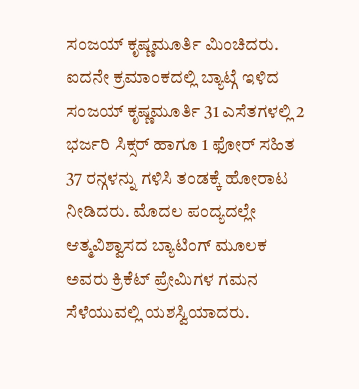ಸಂಜಯ್ ಕೃಷ್ಣಮೂರ್ತಿ ಮಿಂಚಿದರು. ಐದನೇ ಕ್ರಮಾಂಕದಲ್ಲಿ ಬ್ಯಾಟ್ಗೆ ಇಳಿದ ಸಂಜಯ್ ಕೃಷ್ಣಮೂರ್ತಿ 31 ಎಸೆತಗಳಲ್ಲಿ 2 ಭರ್ಜರಿ ಸಿಕ್ಸರ್ ಹಾಗೂ 1 ಫೋರ್ ಸಹಿತ 37 ರನ್ಗಳನ್ನು ಗಳಿಸಿ ತಂಡಕ್ಕೆ ಹೋರಾಟ ನೀಡಿದರು. ಮೊದಲ ಪಂದ್ಯದಲ್ಲೇ ಆತ್ಮವಿಶ್ವಾಸದ ಬ್ಯಾಟಿಂಗ್ ಮೂಲಕ ಅವರು ಕ್ರಿಕೆಟ್ ಪ್ರೇಮಿಗಳ ಗಮನ ಸೆಳೆಯುವಲ್ಲಿ ಯಶಸ್ವಿಯಾದರು.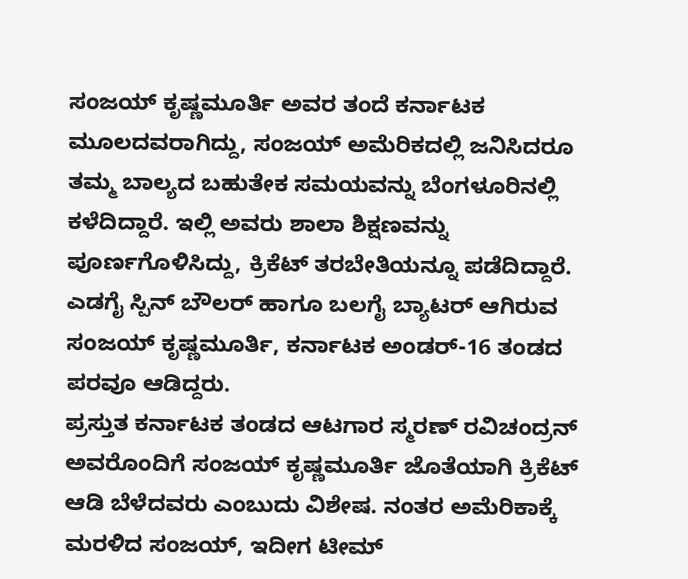ಸಂಜಯ್ ಕೃಷ್ಣಮೂರ್ತಿ ಅವರ ತಂದೆ ಕರ್ನಾಟಕ ಮೂಲದವರಾಗಿದ್ದು, ಸಂಜಯ್ ಅಮೆರಿಕದಲ್ಲಿ ಜನಿಸಿದರೂ ತಮ್ಮ ಬಾಲ್ಯದ ಬಹುತೇಕ ಸಮಯವನ್ನು ಬೆಂಗಳೂರಿನಲ್ಲಿ ಕಳೆದಿದ್ದಾರೆ. ಇಲ್ಲಿ ಅವರು ಶಾಲಾ ಶಿಕ್ಷಣವನ್ನು ಪೂರ್ಣಗೊಳಿಸಿದ್ದು, ಕ್ರಿಕೆಟ್ ತರಬೇತಿಯನ್ನೂ ಪಡೆದಿದ್ದಾರೆ. ಎಡಗೈ ಸ್ಪಿನ್ ಬೌಲರ್ ಹಾಗೂ ಬಲಗೈ ಬ್ಯಾಟರ್ ಆಗಿರುವ ಸಂಜಯ್ ಕೃಷ್ಣಮೂರ್ತಿ, ಕರ್ನಾಟಕ ಅಂಡರ್-16 ತಂಡದ ಪರವೂ ಆಡಿದ್ದರು.
ಪ್ರಸ್ತುತ ಕರ್ನಾಟಕ ತಂಡದ ಆಟಗಾರ ಸ್ಮರಣ್ ರವಿಚಂದ್ರನ್ ಅವರೊಂದಿಗೆ ಸಂಜಯ್ ಕೃಷ್ಣಮೂರ್ತಿ ಜೊತೆಯಾಗಿ ಕ್ರಿಕೆಟ್ ಆಡಿ ಬೆಳೆದವರು ಎಂಬುದು ವಿಶೇಷ. ನಂತರ ಅಮೆರಿಕಾಕ್ಕೆ ಮರಳಿದ ಸಂಜಯ್, ಇದೀಗ ಟೀಮ್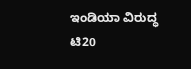ಇಂಡಿಯಾ ವಿರುದ್ಧ ಟಿ20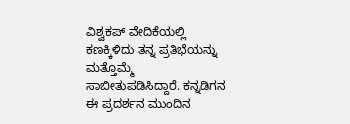ವಿಶ್ವಕಪ್ ವೇದಿಕೆಯಲ್ಲಿ ಕಣಕ್ಕಿಳಿದು ತನ್ನ ಪ್ರತಿಭೆಯನ್ನು ಮತ್ತೊಮ್ಮೆ ಸಾಬೀತುಪಡಿಸಿದ್ದಾರೆ. ಕನ್ನಡಿಗನ ಈ ಪ್ರದರ್ಶನ ಮುಂದಿನ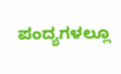ಪಂದ್ಯಗಳಲ್ಲೂ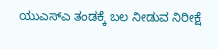ಯುಎಸ್ಎ ತಂಡಕ್ಕೆ ಬಲ ನೀಡುವ ನಿರೀಕ್ಷೆ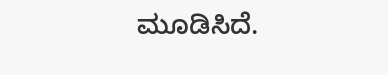ಮೂಡಿಸಿದೆ.